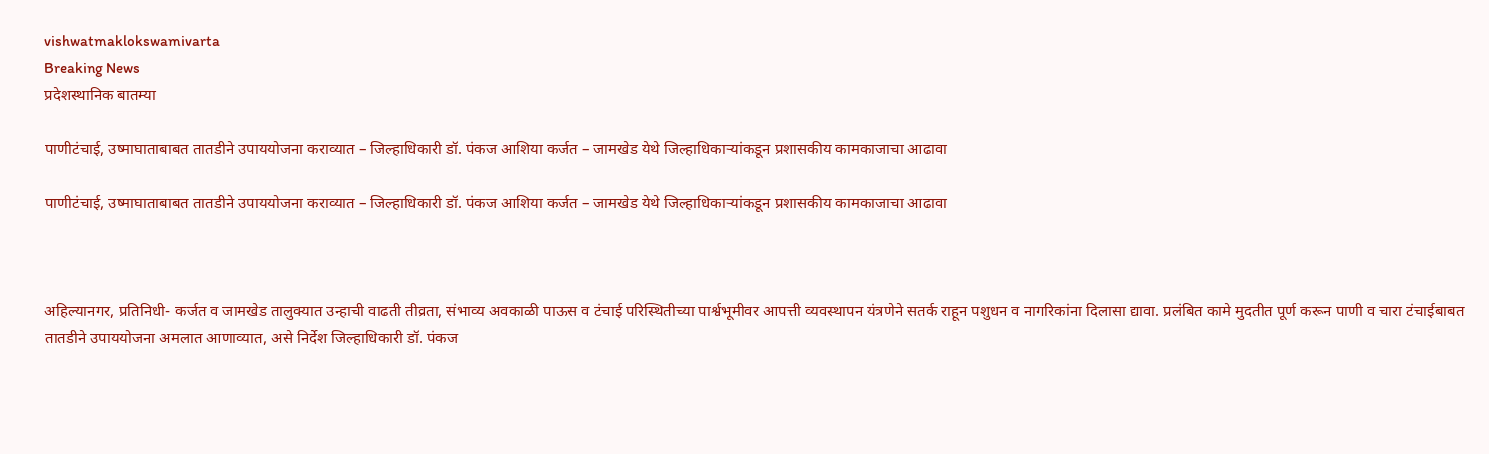vishwatmaklokswamivarta
Breaking News
प्रदेशस्थानिक बातम्या

पाणीटंचाई, उष्माघाताबाबत तातडीने उपाययोजना कराव्यात – जिल्हाधिकारी डॉ. पंकज आशिया कर्जत – जामखेड येथे जिल्हाधिकाऱ्यांकडून प्रशासकीय कामकाजाचा आढावा

पाणीटंचाई, उष्माघाताबाबत तातडीने उपाययोजना कराव्यात – जिल्हाधिकारी डॉ. पंकज आशिया कर्जत – जामखेड येथे जिल्हाधिकाऱ्यांकडून प्रशासकीय कामकाजाचा आढावा



अहिल्यानगर, प्रतिनिधी- कर्जत व जामखेड तालुक्यात उन्हाची वाढती तीव्रता, संभाव्य अवकाळी पाऊस व टंचाई परिस्थितीच्या पार्श्वभूमीवर आपत्ती व्यवस्थापन यंत्रणेने सतर्क राहून पशुधन व नागरिकांना दिलासा द्यावा. प्रलंबित कामे मुदतीत पूर्ण करून पाणी व चारा टंचाईबाबत तातडीने उपाययोजना अमलात आणाव्यात, असे निर्देश जिल्हाधिकारी डॉ. पंकज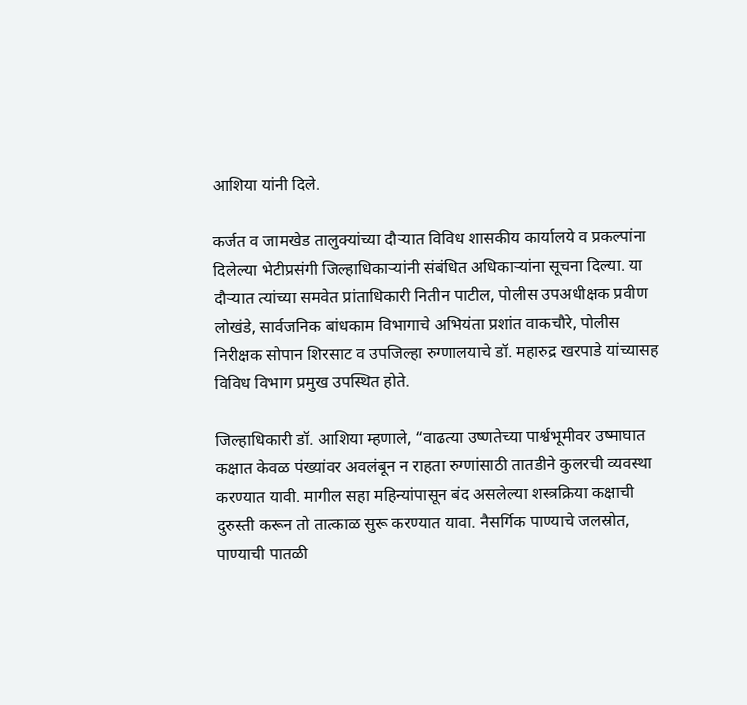आशिया यांनी दिले.

कर्जत व जामखेड तालुक्यांच्या दौऱ्यात विविध शासकीय कार्यालये व प्रकल्पांना दिलेल्या भेटीप्रसंगी जिल्हाधिकाऱ्यांनी संबंधित अधिकाऱ्यांना सूचना दिल्या. या दौऱ्यात त्यांच्या समवेत प्रांताधिकारी नितीन पाटील, पोलीस उपअधीक्षक प्रवीण लोखंडे, सार्वजनिक बांधकाम विभागाचे अभियंता प्रशांत वाकचौरे, पोलीस निरीक्षक सोपान शिरसाट व उपजिल्हा रुग्णालयाचे डॉ. महारुद्र खरपाडे यांच्यासह विविध विभाग प्रमुख उपस्थित होते.

जिल्हाधिकारी डॉ. आशिया म्हणाले, “वाढत्या उष्णतेच्या पार्श्वभूमीवर उष्माघात कक्षात केवळ पंख्यांवर अवलंबून न राहता रुग्णांसाठी तातडीने कुलरची व्यवस्था करण्यात यावी. मागील सहा महिन्यांपासून बंद असलेल्या शस्त्रक्रिया कक्षाची दुरुस्ती करून तो तात्काळ सुरू करण्यात यावा. नैसर्गिक पाण्याचे जलस्रोत, पाण्याची पातळी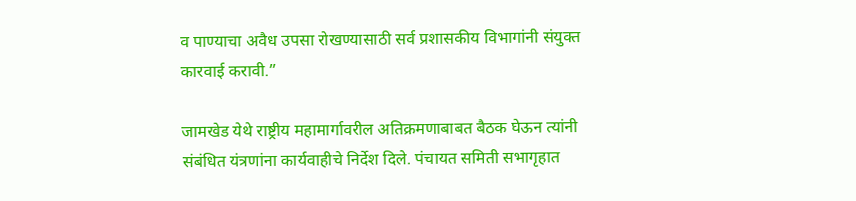व पाण्याचा अवैध उपसा रोखण्यासाठी सर्व प्रशासकीय विभागांनी संयुक्त कारवाई करावी.”

जामखेड येथे राष्ट्रीय महामार्गावरील अतिक्रमणाबाबत बैठक घेऊन त्यांनी संबंधित यंत्रणांना कार्यवाहीचे निर्देश दिले. पंचायत समिती सभागृहात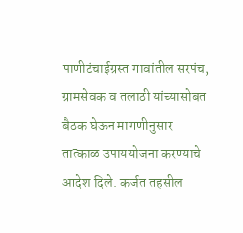पाणीटंचाईग्रस्त गावांतील सरपंच, ग्रामसेवक व तलाठी यांच्यासोबत बैठक घेऊन मागणीनुसार तात्काळ उपाययोजना करण्याचे आदेश दिले. कर्जत तहसील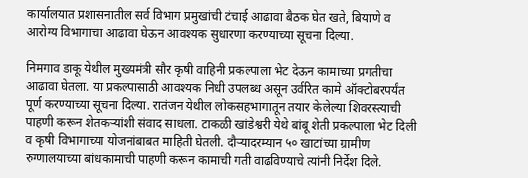कार्यालयात प्रशासनातील सर्व विभाग प्रमुखांची टंचाई आढावा बैठक घेत खते, बियाणे व आरोग्य विभागाचा आढावा घेऊन आवश्यक सुधारणा करण्याच्या सूचना दिल्या.

निमगाव डाकू येथील मुख्यमंत्री सौर कृषी वाहिनी प्रकल्पाला भेट देऊन कामाच्या प्रगतीचा आढावा घेतला. या प्रकल्पासाठी आवश्यक निधी उपलब्ध असून उर्वरित कामे ऑक्टोबरपर्यंत पूर्ण करण्याच्या सूचना दिल्या. रातंजन येथील लोकसहभागातून तयार केलेल्या शिवरस्त्याची पाहणी करून शेतकऱ्यांशी संवाद साधला. टाकळी खांडेश्वरी येथे बांबू शेती प्रकल्पाला भेट दिली व कृषी विभागाच्या योजनांबाबत माहिती घेतली. दौऱ्यादरम्यान ५० खाटांच्या ग्रामीण रुग्णालयाच्या बांधकामाची पाहणी करून कामाची गती वाढविण्याचे त्यांनी निर्देश दिले.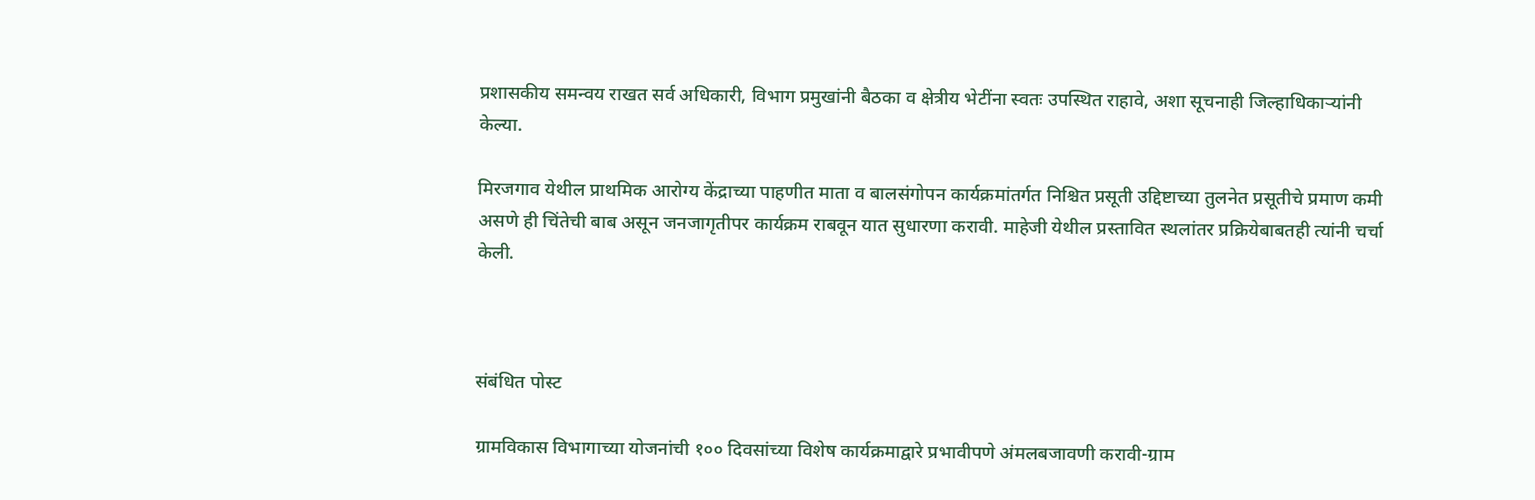प्रशासकीय समन्वय राखत सर्व अधिकारी, विभाग प्रमुखांनी बैठका व क्षेत्रीय भेटींना स्वतः उपस्थित राहावे, अशा सूचनाही जिल्हाधिकाऱ्यांनी केल्या.

मिरजगाव येथील प्राथमिक आरोग्य केंद्राच्या पाहणीत माता व बालसंगोपन कार्यक्रमांतर्गत निश्चित प्रसूती उद्दिष्टाच्या तुलनेत प्रसूतीचे प्रमाण कमी असणे ही चिंतेची बाब असून जनजागृतीपर कार्यक्रम राबवून यात सुधारणा करावी. माहेजी येथील प्रस्तावित स्थलांतर प्रक्रियेबाबतही त्यांनी चर्चा केली.



संबंधित पोस्ट

ग्रामविकास विभागाच्या योजनांची १०० दिवसांच्या विशेष कार्यक्रमाद्वारे प्रभावीपणे अंमलबजावणी करावी-ग्राम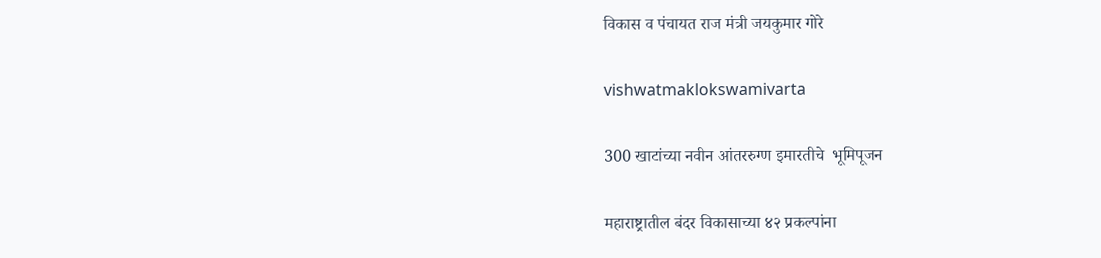विकास व पंचायत राज मंत्री जयकुमार गोरे

vishwatmaklokswamivarta

300 खाटांच्या नवीन आंतररुग्ण इमारतीचे  भूमिपूजन

महाराष्ट्रातील बंदर विकासाच्या ४२ प्रकल्पांना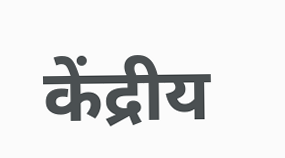केंद्रीय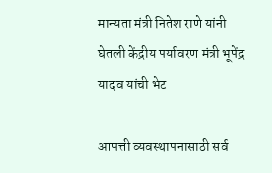मान्यता मंत्री नितेश राणे यांनी घेतली केंद्रीय पर्यावरण मंत्री भूपेंद्र यादव यांची भेट

आपत्ती व्यवस्थापनासाठी सर्व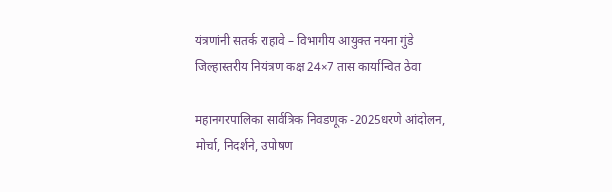यंत्रणांनी सतर्क राहावे – विभागीय आयुक्त नयना गुंडे जिल्हास्तरीय नियंत्रण कक्ष 24×7 तास कार्यान्वित ठेवा

महानगरपालिका सार्वत्रिक निवडणूक -2025धरणे आंदोलन, मोर्चा, निदर्शने, उपोषण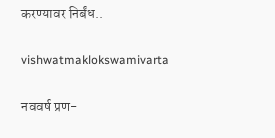करण्यावर निर्बंध..

vishwatmaklokswamivarta

नववर्ष प्रण-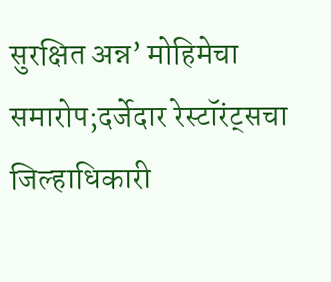सुरक्षित अन्न’ मोहिमेचा समारोप;दर्जेदार रेस्टॉरंट्सचा जिल्हाधिकारी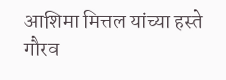आशिमा मित्तल यांच्या हस्ते गौरव